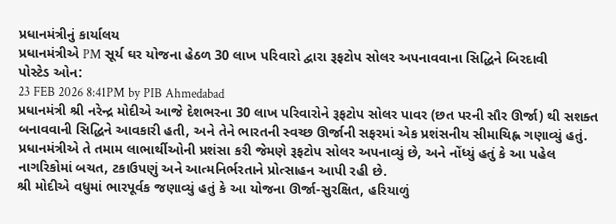પ્રધાનમંત્રીનું કાર્યાલય
પ્રધાનમંત્રીએ PM સૂર્ય ઘર યોજના હેઠળ 30 લાખ પરિવારો દ્વારા રૂફટોપ સોલર અપનાવવાના સિદ્ધિને બિરદાવી
પોસ્ટેડ ઓન:
23 FEB 2026 8:41PM by PIB Ahmedabad
પ્રધાનમંત્રી શ્રી નરેન્દ્ર મોદીએ આજે દેશભરના 30 લાખ પરિવારોને રૂફટોપ સોલર પાવર (છત પરની સૌર ઊર્જા) થી સશક્ત બનાવવાની સિદ્ધિને આવકારી હતી, અને તેને ભારતની સ્વચ્છ ઊર્જાની સફરમાં એક પ્રશંસનીય સીમાચિહ્ન ગણાવ્યું હતું.
પ્રધાનમંત્રીએ તે તમામ લાભાર્થીઓની પ્રશંસા કરી જેમણે રૂફટોપ સોલર અપનાવ્યું છે, અને નોંધ્યું હતું કે આ પહેલ નાગરિકોમાં બચત, ટકાઉપણું અને આત્મનિર્ભરતાને પ્રોત્સાહન આપી રહી છે.
શ્રી મોદીએ વધુમાં ભારપૂર્વક જણાવ્યું હતું કે આ યોજના ઊર્જા-સુરક્ષિત, હરિયાળું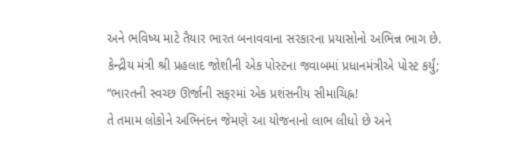અને ભવિષ્ય માટે તૈયાર ભારત બનાવવાના સરકારના પ્રયાસોનો અભિન્ન ભાગ છે.
કેન્દ્રીય મંત્રી શ્રી પ્રહલાદ જોશીની એક પોસ્ટના જવાબમાં પ્રધાનમંત્રીએ પોસ્ટ કર્યું;
“ભારતની સ્વચ્છ ઊર્જાની સફરમાં એક પ્રશંસનીય સીમાચિહ્ન!
તે તમામ લોકોને અભિનંદન જેમણે આ યોજનાનો લાભ લીધો છે અને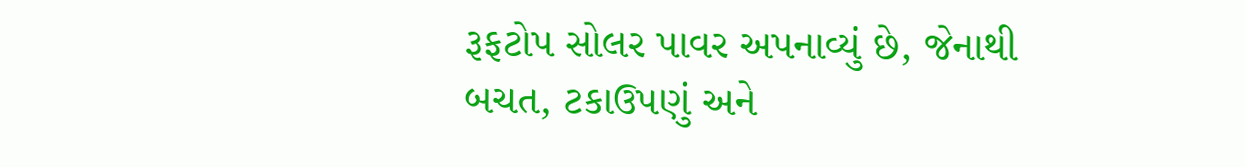રૂફટોપ સોલર પાવર અપનાવ્યું છે, જેનાથી બચત, ટકાઉપણું અને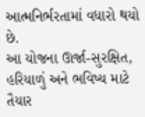આત્મનિર્ભરતામાં વધારો થયો છે.
આ યોજના ઊર્જા-સુરક્ષિત, હરિયાળું અને ભવિષ્ય માટે તૈયાર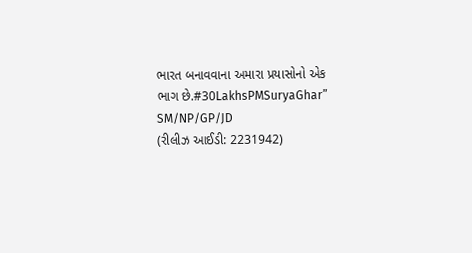ભારત બનાવવાના અમારા પ્રયાસોનો એક ભાગ છે.#30LakhsPMSuryaGhar”
SM/NP/GP/JD
(રીલીઝ આઈડી: 2231942)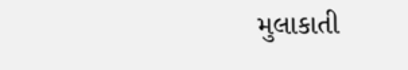મુલાકાતી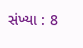સંખ્યા : 8